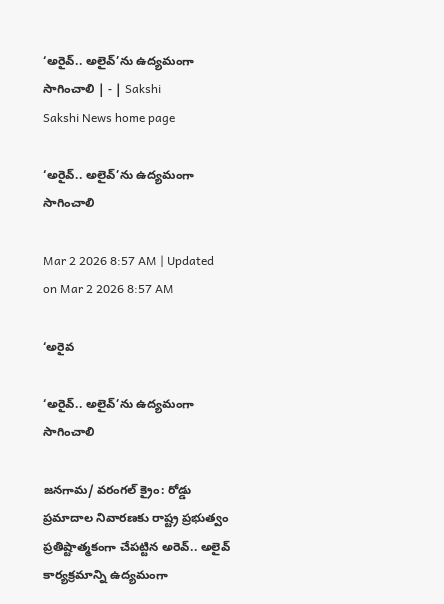‘అరైవ్‌.. అలైవ్‌’ను ఉద్యమంగా సాగించాలి | - | Sakshi
Sakshi News home page

‘అరైవ్‌.. అలైవ్‌’ను ఉద్యమంగా సాగించాలి

Mar 2 2026 8:57 AM | Updated on Mar 2 2026 8:57 AM

‘అరైవ

‘అరైవ్‌.. అలైవ్‌’ను ఉద్యమంగా సాగించాలి

జనగామ/ వరంగల్‌ క్రైం: రోడ్డు ప్రమాదాల నివారణకు రాష్ట్ర ప్రభుత్వం ప్రతిష్టాత్మకంగా చేపట్టిన అరెవ్‌.. అలైవ్‌ కార్యక్రమాన్ని ఉద్యమంగా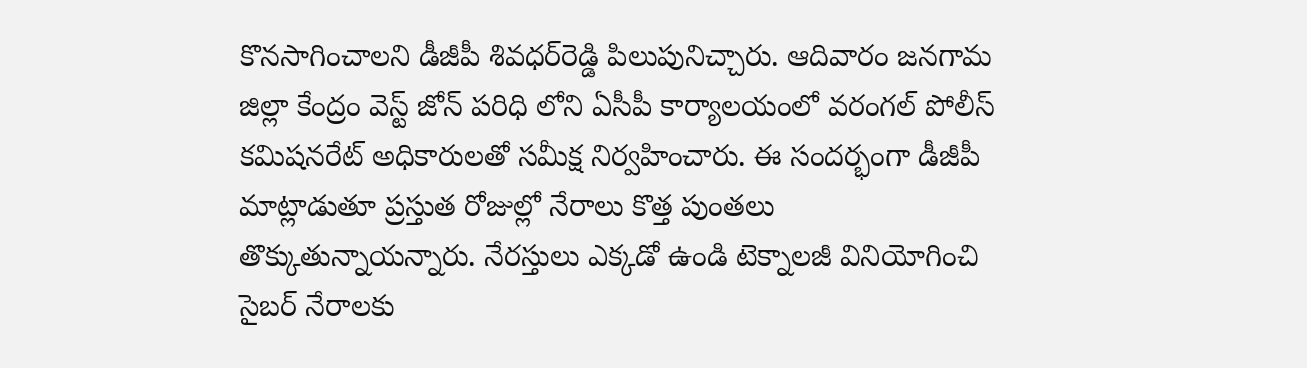కొనసాగించాలని డీజీపీ శివధర్‌రెడ్డి పిలుపునిచ్చారు. ఆదివారం జనగామ జిల్లా కేంద్రం వెస్ట్‌ జోన్‌ పరిధి లోని ఏసీపీ కార్యాలయంలో వరంగల్‌ పోలీస్‌ కమిషనరేట్‌ అధికారులతో సమీక్ష నిర్వహించారు. ఈ సందర్భంగా డీజీపీ మాట్లాడుతూ ప్రస్తుత రోజుల్లో నేరాలు కొత్త పుంతలు తొక్కుతున్నాయన్నారు. నేరస్తులు ఎక్కడో ఉండి టెక్నాలజీ వినియోగించి సైబర్‌ నేరాలకు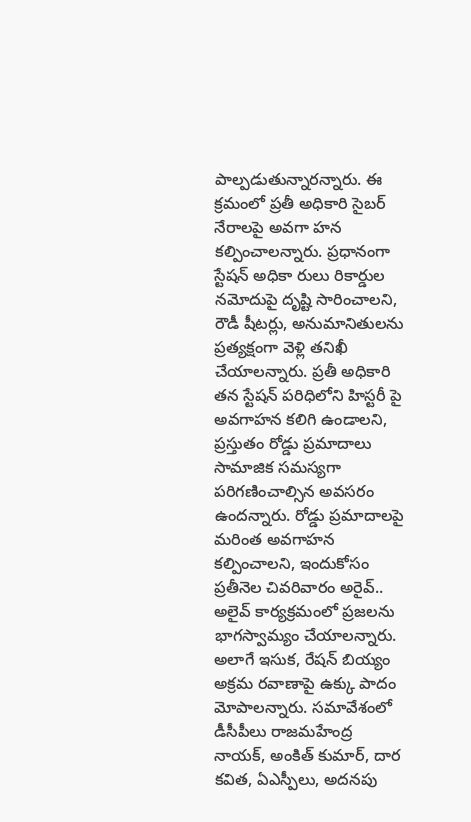పాల్పడుతున్నారన్నారు. ఈ క్రమంలో ప్రతీ అధికారి సైబర్‌ నేరాలపై అవగా హన కల్పించాలన్నారు. ప్రధానంగా స్టేషన్‌ అధికా రులు రికార్డుల నమోదుపై దృష్టి సారించాలని, రౌడీ షీటర్లు, అనుమానితులను ప్రత్యక్షంగా వెళ్లి తనిఖీ చేయాలన్నారు. ప్రతీ అధికారి తన స్టేషన్‌ పరిధిలోని హిస్టరీ పై అవగాహన కలిగి ఉండాలని, ప్రస్తుతం రోడ్డు ప్రమాదాలు సామాజిక సమస్యగా పరిగణించాల్సిన అవసరం ఉందన్నారు. రోడ్డు ప్రమాదాలపై మరింత అవగాహన కల్పించాలని, ఇందుకోసం ప్రతీనెల చివరివారం అరైవ్‌.. అలైవ్‌ కార్యక్రమంలో ప్రజలను భాగస్వామ్యం చేయాలన్నారు. అలాగే ఇసుక, రేషన్‌ బియ్యం అక్రమ రవాణాపై ఉక్కు పాదం మోపాలన్నారు. సమావేశంలో డీసీపీలు రాజమహేంద్ర నాయక్‌, అంకిత్‌ కుమార్‌, దార కవిత, ఏఎస్పీలు, అదనపు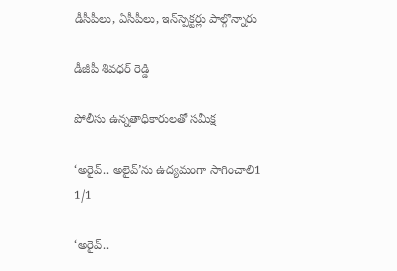డీసీపీలు, ఏసీపీలు, ఇన్‌స్పెక్టర్లు పాల్గొన్నారు

డీజీపీ శివధర్‌ రెడ్డి

పోలీసు ఉన్నతాధికారులతో సమీక్ష

‘అరైవ్‌.. అలైవ్‌’ను ఉద్యమంగా సాగించాలి1
1/1

‘అరైవ్‌..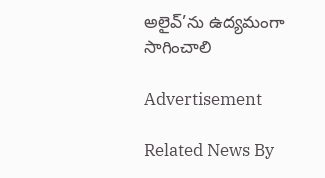అలైవ్‌’ను ఉద్యమంగా సాగించాలి

Advertisement

Related News By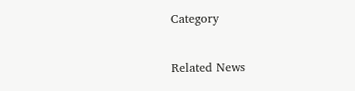Category

Related News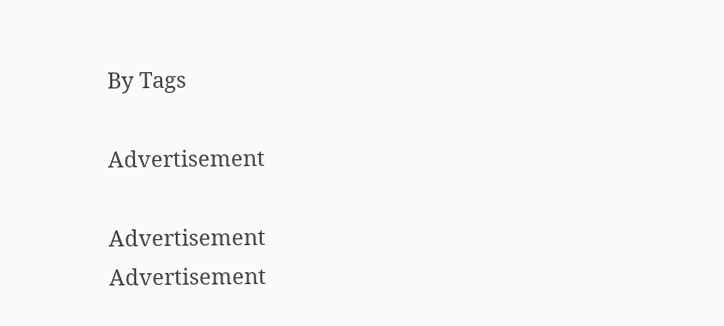By Tags

Advertisement

Advertisement
Advertisement